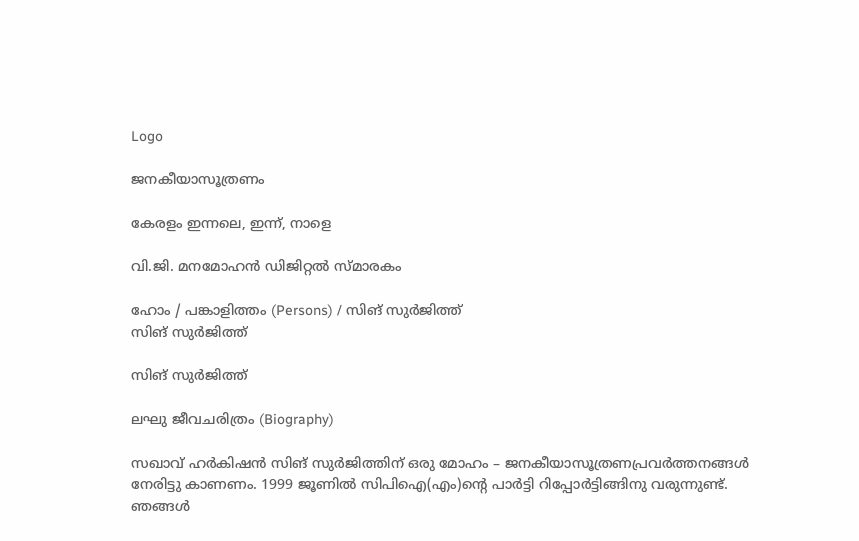Logo

ജനകീയാസൂത്രണം

കേരളം ഇന്നലെ, ഇന്ന്, നാളെ

വി.ജി. മനമോഹൻ ഡിജിറ്റൽ സ്മാരകം

ഹോം / പങ്കാളിത്തം (Persons) / സിങ് സുർജിത്ത്
സിങ് സുർജിത്ത്

സിങ് സുർജിത്ത്

ലഘു ജീവചരിത്രം (Biography)

സഖാവ് ഹർകിഷൻ സിങ് സുർജിത്തിന് ഒരു മോഹം – ജനകീയാസൂത്രണപ്രവർത്തനങ്ങൾ നേരിട്ടു കാണണം. 1999 ജൂണിൽ സി‌പി‌ഐ(എം)ന്റെ പാർട്ടി റിപ്പോർട്ടിങ്ങിനു വരുന്നുണ്ട്. ഞങ്ങൾ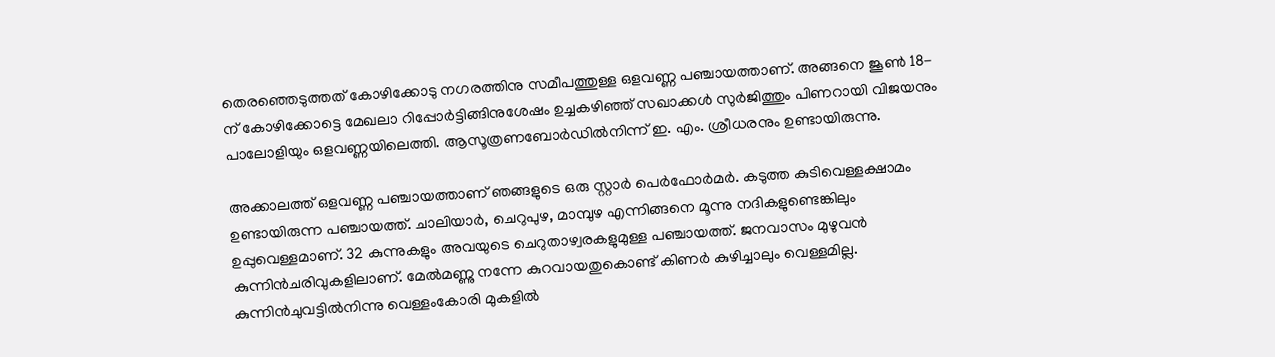തെരഞ്ഞെടുത്തത് കോഴിക്കോടു നഗരത്തിനു സമീപത്തുള്ള ഒളവണ്ണ പഞ്ചായത്താണ്. അങ്ങനെ ജൂൺ 18-ന് കോഴിക്കോട്ടെ മേഖലാ റിപ്പോർട്ടിങ്ങിനുശേഷം ഉച്ചകഴിഞ്ഞ് സഖാക്കൾ സുർജിത്തും പിണറായി വിജയനും പാലോളിയും ഒളവണ്ണയിലെത്തി. ആസൂത്രണബോർഡിൽനിന്ന് ഇ. എം. ശ്രീധരനും ഉണ്ടായിരുന്നു.

അക്കാലത്ത് ഒളവണ്ണ പഞ്ചായത്താണ് ഞങ്ങളുടെ ഒരു സ്റ്റാർ പെർഫോർമർ. കടുത്ത കുടിവെള്ളക്ഷാമം ഉണ്ടായിരുന്ന പഞ്ചായത്ത്. ചാലിയാർ, ചെറുപുഴ, മാമ്പുഴ എന്നിങ്ങനെ മൂന്നു നദികളുണ്ടെങ്കിലും ഉപ്പുവെള്ളമാണ്. 32 കുന്നുകളും അവയുടെ ചെറുതാഴ്വരകളുമുള്ള പഞ്ചായത്ത്. ജനവാസം മുഴുവൻ കുന്നിൻചരിവുകളിലാണ്. മേൽമണ്ണു നന്നേ കുറവായതുകൊണ്ട് കിണർ കുഴിച്ചാലും വെള്ളമില്ല. കുന്നിൻചുവട്ടിൽനിന്നു വെള്ളംകോരി മുകളിൽ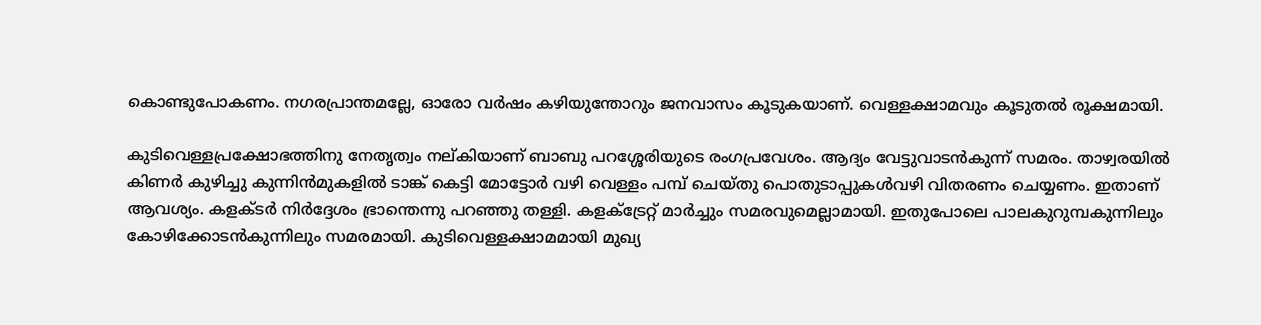കൊണ്ടുപോകണം. നഗരപ്രാന്തമല്ലേ, ഓരോ വർഷം കഴിയുന്തോറും ജനവാസം കൂടുകയാണ്. വെള്ളക്ഷാമവും കൂടുതൽ രൂക്ഷമായി.

കുടിവെള്ളപ്രക്ഷോഭത്തിനു നേതൃത്വം നല്കിയാണ് ബാബു പറശ്ശേരിയുടെ രംഗപ്രവേശം. ആദ്യം വേട്ടുവാടൻകുന്ന് സമരം. താഴ്വരയിൽ കിണർ കുഴിച്ചു കുന്നിൻമുകളിൽ ടാങ്ക് കെട്ടി മോട്ടോർ വഴി വെള്ളം പമ്പ് ചെയ്തു പൊതുടാപ്പുകൾവഴി വിതരണം ചെയ്യണം. ഇതാണ് ആവശ്യം. കളക്ടർ നിർദ്ദേശം ഭ്രാന്തെന്നു പറഞ്ഞു തള്ളി. കളക്ട്രേറ്റ് മാർച്ചും സമരവുമെല്ലാമായി. ഇതുപോലെ പാലകുറുമ്പകുന്നിലും കോഴിക്കോടൻകുന്നിലും സമരമായി. കുടിവെള്ളക്ഷാമമായി മുഖ്യ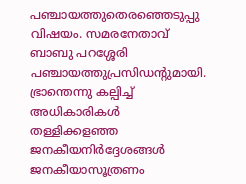പഞ്ചായത്തുതെരഞ്ഞെടുപ്പു വിഷയം. സമരനേതാവ് ബാബു പറശ്ശേരി പഞ്ചായത്തുപ്രസിഡന്റുമായി. ഭ്രാന്തെന്നു കല്പിച്ച് അധികാരികൾ തള്ളിക്കളഞ്ഞ ജനകീയനിർദ്ദേശങ്ങൾ ജനകീയാസൂത്രണം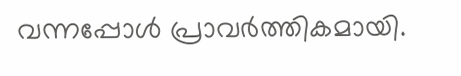വന്നപ്പോൾ പ്രാവർത്തികമായി.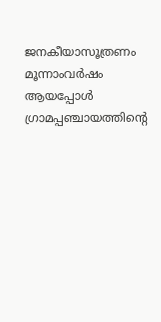ജനകീയാസൂത്രണം മൂന്നാംവർഷം ആയപ്പോൾ ഗ്രാമപ്പഞ്ചായത്തിന്റെ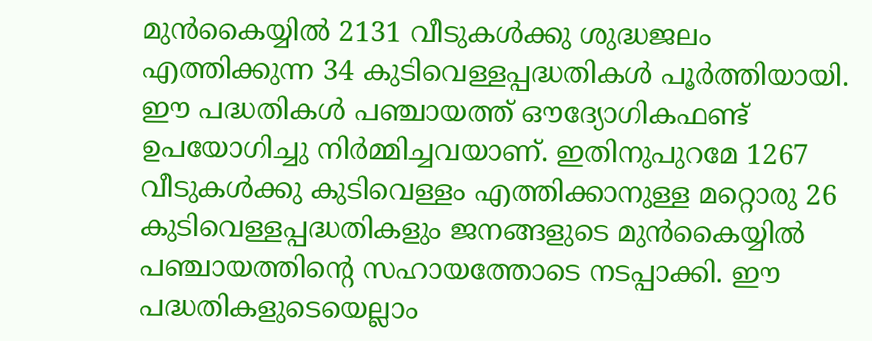മുൻകൈയ്യിൽ 2131 വീടുകൾക്കു ശുദ്ധജലം എത്തിക്കുന്ന 34 കുടിവെള്ളപ്പദ്ധതികൾ പൂർത്തിയായി. ഈ പദ്ധതികൾ പഞ്ചായത്ത് ഔദ്യോഗികഫണ്ട് ഉപയോഗിച്ചു നിർമ്മിച്ചവയാണ്. ഇതിനുപുറമേ 1267 വീടുകൾക്കു കുടിവെള്ളം എത്തിക്കാനുള്ള മറ്റൊരു 26 കുടിവെള്ളപ്പദ്ധതികളും ജനങ്ങളുടെ മുൻകൈയ്യിൽ പഞ്ചായത്തിന്റെ സഹായത്തോടെ നടപ്പാക്കി. ഈ പദ്ധതികളുടെയെല്ലാം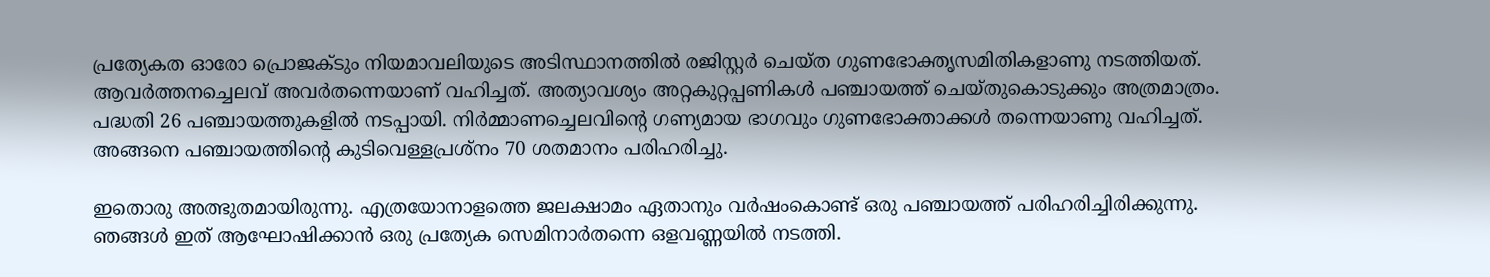പ്രത്യേകത ഓരോ പ്രൊജക്ടും നിയമാവലിയുടെ അടിസ്ഥാനത്തിൽ രജിസ്റ്റർ ചെയ്ത ഗുണഭോക്തൃസമിതികളാണു നടത്തിയത്. ആവർത്തനച്ചെലവ് അവർതന്നെയാണ് വഹിച്ചത്. അത്യാവശ്യം അറ്റകുറ്റപ്പണികൾ പഞ്ചായത്ത് ചെയ്തുകൊടുക്കും അത്രമാത്രം. പദ്ധതി 26 പഞ്ചായത്തുകളിൽ നടപ്പായി. നിർമ്മാണച്ചെലവിന്റെ ഗണ്യമായ ഭാഗവും ഗുണഭോക്താക്കൾ തന്നെയാണു വഹിച്ചത്. അങ്ങനെ പഞ്ചായത്തിന്റെ കുടിവെള്ളപ്രശ്നം 70 ശതമാനം പരിഹരിച്ചു.

ഇതൊരു അത്ഭുതമായിരുന്നു. എത്രയോനാളത്തെ ജലക്ഷാമം ഏതാനും വർഷംകൊണ്ട് ഒരു പഞ്ചായത്ത് പരിഹരിച്ചിരിക്കുന്നു. ഞങ്ങൾ ഇത് ആഘോഷിക്കാൻ ഒരു പ്രത്യേക സെമിനാർതന്നെ ഒളവണ്ണയിൽ നടത്തി.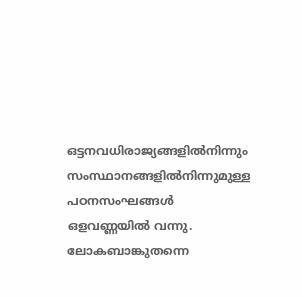ഒട്ടനവധിരാജ്യങ്ങളിൽനിന്നും സംസ്ഥാനങ്ങളിൽനിന്നുമുള്ള പഠനസംഘങ്ങൾ ഒളവണ്ണയിൽ വന്നു. ലോകബാങ്കുതന്നെ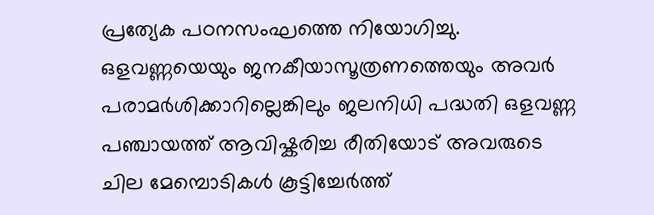പ്രത്യേക പഠനസംഘത്തെ നിയോഗിച്ചു. ഒളവണ്ണയെയും ജനകീയാസൂത്രണത്തെയും അവർ പരാമർശിക്കാറില്ലെങ്കിലും ജലനിധി പദ്ധതി ഒളവണ്ണ പഞ്ചായത്ത് ആവിഷ്കരിച്ച രീതിയോട് അവരുടെ ചില മേമ്പൊടികൾ കൂട്ടിച്ചേർത്ത്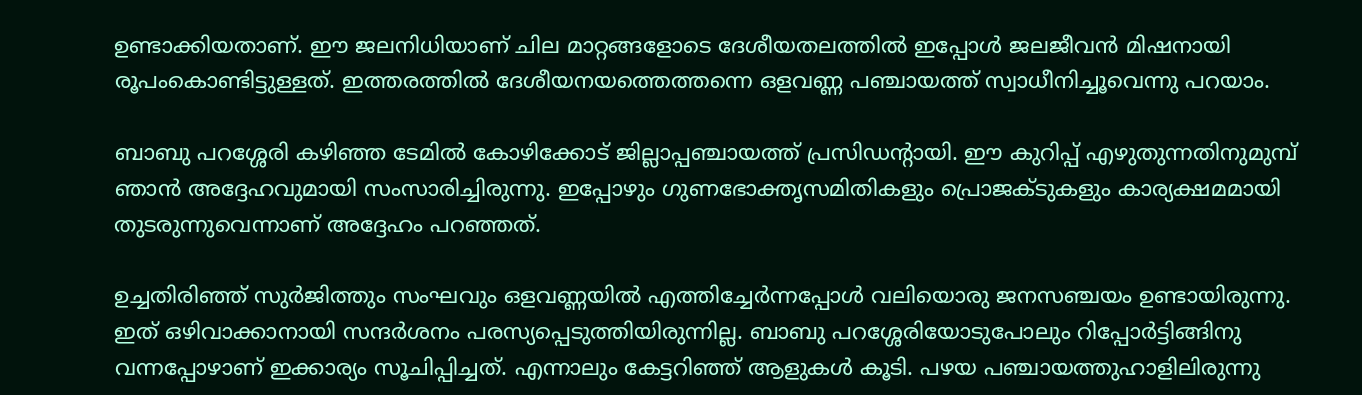ഉണ്ടാക്കിയതാണ്. ഈ ജലനിധിയാണ് ചില മാറ്റങ്ങളോടെ ദേശീയതലത്തിൽ ഇപ്പോൾ ജലജീവൻ മിഷനായി രൂപംകൊണ്ടിട്ടുള്ളത്. ഇത്തരത്തിൽ ദേശീയനയത്തെത്തന്നെ ഒളവണ്ണ പഞ്ചായത്ത് സ്വാധീനിച്ചൂവെന്നു പറയാം.

ബാബു പറശ്ശേരി കഴിഞ്ഞ ടേമിൽ കോഴിക്കോട് ജില്ലാപ്പഞ്ചായത്ത് പ്രസിഡന്റായി. ഈ കുറിപ്പ് എഴുതുന്നതിനുമുമ്പ് ഞാൻ അദ്ദേഹവുമായി സംസാരിച്ചിരുന്നു. ഇപ്പോഴും ഗുണഭോക്തൃസമിതികളും പ്രൊജക്ടുകളും കാര്യക്ഷമമായി തുടരുന്നുവെന്നാണ് അദ്ദേഹം പറഞ്ഞത്.

ഉച്ചതിരിഞ്ഞ് സുർജിത്തും സംഘവും ഒളവണ്ണയിൽ എത്തിച്ചേർന്നപ്പോൾ വലിയൊരു ജനസഞ്ചയം ഉണ്ടായിരുന്നു. ഇത് ഒഴിവാക്കാനായി സന്ദർശനം പരസ്യപ്പെടുത്തിയിരുന്നില്ല. ബാബു പറശ്ശേരിയോടുപോലും റിപ്പോർട്ടിങ്ങിനു വന്നപ്പോഴാണ് ഇക്കാര്യം സൂചിപ്പിച്ചത്. എന്നാലും കേട്ടറിഞ്ഞ് ആളുകൾ കൂടി. പഴയ പഞ്ചായത്തുഹാളിലിരുന്നു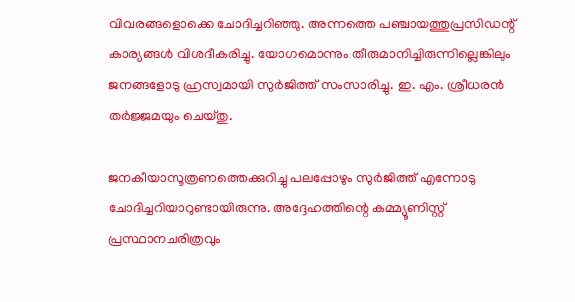വിവരങ്ങളൊക്കെ ചോദിച്ചറിഞ്ഞു. അന്നത്തെ പഞ്ചായത്തുപ്രസിഡന്റ് കാര്യങ്ങൾ വിശദീകരിച്ചു. യോഗമൊന്നും തീരുമാനിച്ചിരുന്നില്ലെങ്കിലും ജനങ്ങളോടു ഹ്രസ്വമായി സുർജിത്ത് സംസാരിച്ചു. ഇ. എം. ശ്രീധരൻ തർജ്ജമയും ചെയ്തു.

ജനകീയാസൂത്രണത്തെക്കുറിച്ചു പലപ്പോഴും സുർജിത്ത് എന്നോടു ചോദിച്ചറിയാറുണ്ടായിരുന്നു. അദ്ദേഹത്തിന്റെ കമ്മ്യൂണിസ്റ്റ് പ്രസ്ഥാനചരിത്രവും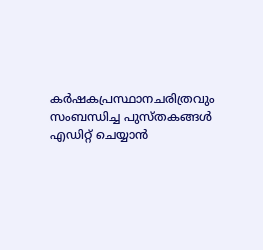കർഷകപ്രസ്ഥാനചരിത്രവും സംബന്ധിച്ച പുസ്തകങ്ങൾ എഡിറ്റ് ചെയ്യാൻ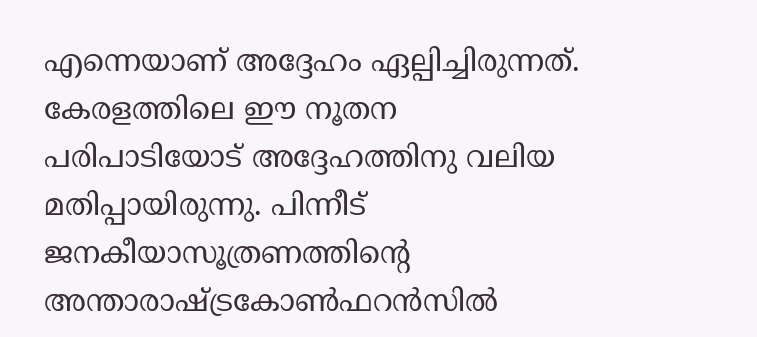എന്നെയാണ് അദ്ദേഹം ഏല്പിച്ചിരുന്നത്. കേരളത്തിലെ ഈ നൂതന പരിപാടിയോട് അദ്ദേഹത്തിനു വലിയ മതിപ്പായിരുന്നു. പിന്നീട് ജനകീയാസൂത്രണത്തിന്റെ അന്താരാഷ്ട്രകോൺഫറൻസിൽ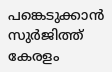പങ്കെടുക്കാൻ സുർജിത്ത് കേരളം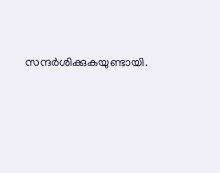സന്ദർശിക്കുകയുണ്ടായി.